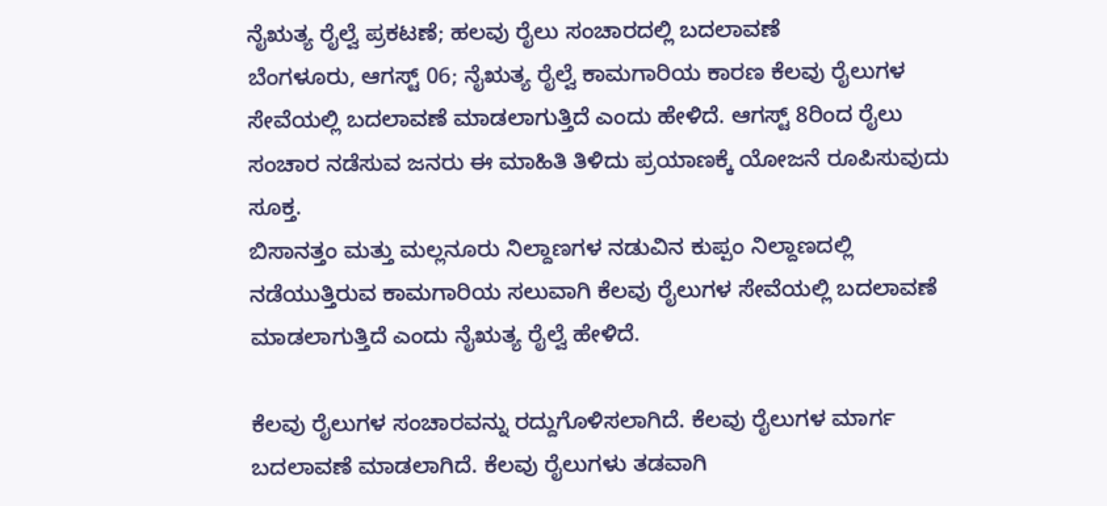ನೈಋತ್ಯ ರೈಲ್ವೆ ಪ್ರಕಟಣೆ; ಹಲವು ರೈಲು ಸಂಚಾರದಲ್ಲಿ ಬದಲಾವಣೆ
ಬೆಂಗಳೂರು, ಆಗಸ್ಟ್ 06; ನೈಋತ್ಯ ರೈಲ್ವೆ ಕಾಮಗಾರಿಯ ಕಾರಣ ಕೆಲವು ರೈಲುಗಳ ಸೇವೆಯಲ್ಲಿ ಬದಲಾವಣೆ ಮಾಡಲಾಗುತ್ತಿದೆ ಎಂದು ಹೇಳಿದೆ. ಆಗಸ್ಟ್ 8ರಿಂದ ರೈಲು ಸಂಚಾರ ನಡೆಸುವ ಜನರು ಈ ಮಾಹಿತಿ ತಿಳಿದು ಪ್ರಯಾಣಕ್ಕೆ ಯೋಜನೆ ರೂಪಿಸುವುದು ಸೂಕ್ತ.
ಬಿಸಾನತ್ತಂ ಮತ್ತು ಮಲ್ಲನೂರು ನಿಲ್ದಾಣಗಳ ನಡುವಿನ ಕುಪ್ಪಂ ನಿಲ್ದಾಣದಲ್ಲಿ ನಡೆಯುತ್ತಿರುವ ಕಾಮಗಾರಿಯ ಸಲುವಾಗಿ ಕೆಲವು ರೈಲುಗಳ ಸೇವೆಯಲ್ಲಿ ಬದಲಾವಣೆ ಮಾಡಲಾಗುತ್ತಿದೆ ಎಂದು ನೈಋತ್ಯ ರೈಲ್ವೆ ಹೇಳಿದೆ.

ಕೆಲವು ರೈಲುಗಳ ಸಂಚಾರವನ್ನು ರದ್ದುಗೊಳಿಸಲಾಗಿದೆ. ಕೆಲವು ರೈಲುಗಳ ಮಾರ್ಗ ಬದಲಾವಣೆ ಮಾಡಲಾಗಿದೆ. ಕೆಲವು ರೈಲುಗಳು ತಡವಾಗಿ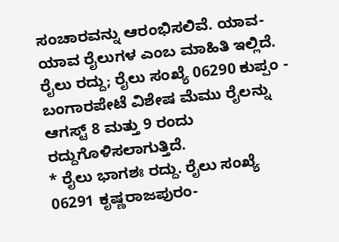ಸಂಚಾರವನ್ನು ಆರಂಭಿಸಲಿವೆ. ಯಾವ-ಯಾವ ರೈಲುಗಳ ಎಂಬ ಮಾಹಿತಿ ಇಲ್ಲಿದೆ.
ರೈಲು ರದ್ದು; ರೈಲು ಸಂಖ್ಯೆ 06290 ಕುಪ್ಪಂ - ಬಂಗಾರಪೇಟೆ ವಿಶೇಷ ಮೆಮು ರೈಲನ್ನು ಆಗಸ್ಟ್ 8 ಮತ್ತು 9 ರಂದು ರದ್ದುಗೊಳಿಸಲಾಗುತ್ತಿದೆ.
* ರೈಲು ಭಾಗಶಃ ರದ್ದು. ರೈಲು ಸಂಖ್ಯೆ 06291 ಕೃಷ್ಣರಾಜಪುರಂ-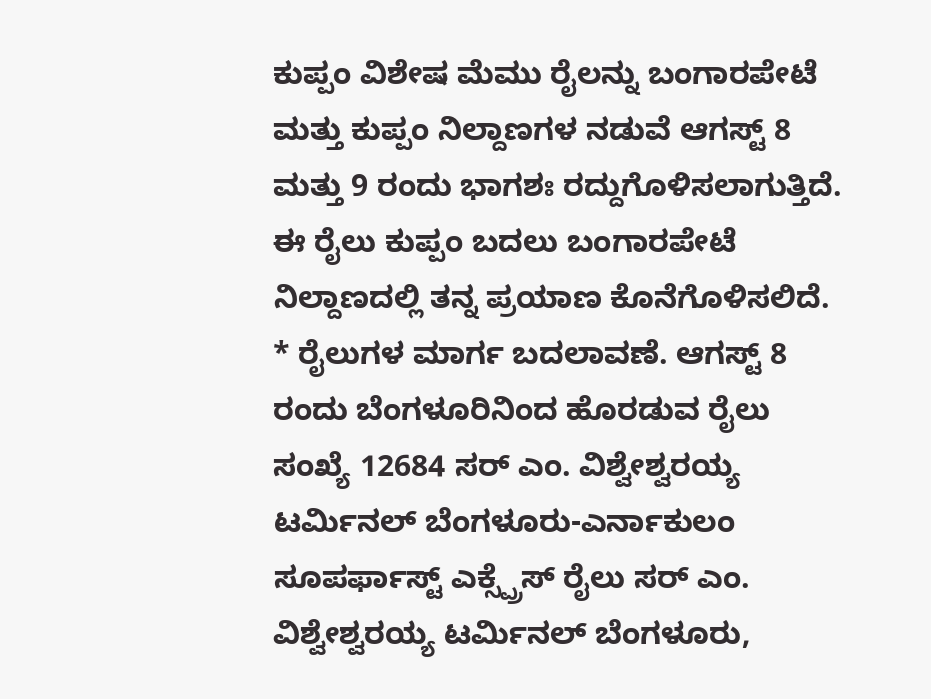ಕುಪ್ಪಂ ವಿಶೇಷ ಮೆಮು ರೈಲನ್ನು ಬಂಗಾರಪೇಟೆ ಮತ್ತು ಕುಪ್ಪಂ ನಿಲ್ದಾಣಗಳ ನಡುವೆ ಆಗಸ್ಟ್ 8 ಮತ್ತು 9 ರಂದು ಭಾಗಶಃ ರದ್ದುಗೊಳಿಸಲಾಗುತ್ತಿದೆ. ಈ ರೈಲು ಕುಪ್ಪಂ ಬದಲು ಬಂಗಾರಪೇಟೆ ನಿಲ್ದಾಣದಲ್ಲಿ ತನ್ನ ಪ್ರಯಾಣ ಕೊನೆಗೊಳಿಸಲಿದೆ.
* ರೈಲುಗಳ ಮಾರ್ಗ ಬದಲಾವಣೆ. ಆಗಸ್ಟ್ 8 ರಂದು ಬೆಂಗಳೂರಿನಿಂದ ಹೊರಡುವ ರೈಲು ಸಂಖ್ಯೆ 12684 ಸರ್ ಎಂ. ವಿಶ್ವೇಶ್ವರಯ್ಯ ಟರ್ಮಿನಲ್ ಬೆಂಗಳೂರು-ಎರ್ನಾಕುಲಂ ಸೂಪರ್ಫಾಸ್ಟ್ ಎಕ್ಸ್ಪ್ರೆಸ್ ರೈಲು ಸರ್ ಎಂ. ವಿಶ್ವೇಶ್ವರಯ್ಯ ಟರ್ಮಿನಲ್ ಬೆಂಗಳೂರು,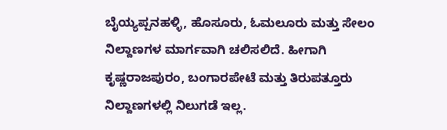ಬೈಯ್ಯಪ್ಪನಹಳ್ಳಿ, ಹೊಸೂರು, ಓಮಲೂರು ಮತ್ತು ಸೇಲಂ ನಿಲ್ದಾಣಗಳ ಮಾರ್ಗವಾಗಿ ಚಲಿಸಲಿದೆ. ಹೀಗಾಗಿ ಕೃಷ್ಣರಾಜಪುರಂ, ಬಂಗಾರಪೇಟೆ ಮತ್ತು ತಿರುಪತ್ತೂರು ನಿಲ್ದಾಣಗಳಲ್ಲಿ ನಿಲುಗಡೆ ಇಲ್ಲ.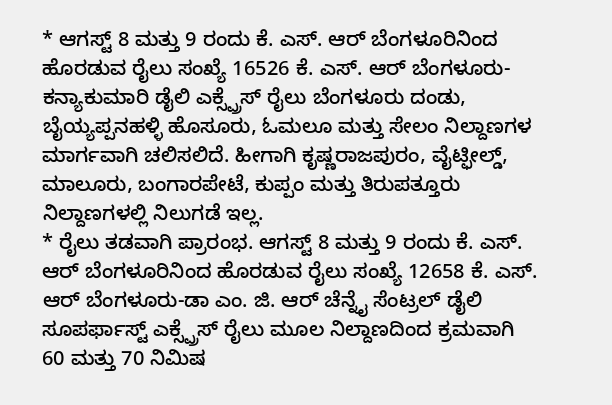* ಆಗಸ್ಟ್ 8 ಮತ್ತು 9 ರಂದು ಕೆ. ಎಸ್. ಆರ್ ಬೆಂಗಳೂರಿನಿಂದ ಹೊರಡುವ ರೈಲು ಸಂಖ್ಯೆ 16526 ಕೆ. ಎಸ್. ಆರ್ ಬೆಂಗಳೂರು-ಕನ್ಯಾಕುಮಾರಿ ಡೈಲಿ ಎಕ್ಸ್ಪ್ರೆಸ್ ರೈಲು ಬೆಂಗಳೂರು ದಂಡು, ಬೈಯ್ಯಪ್ಪನಹಳ್ಳಿ ಹೊಸೂರು, ಓಮಲೂ ಮತ್ತು ಸೇಲಂ ನಿಲ್ದಾಣಗಳ ಮಾರ್ಗವಾಗಿ ಚಲಿಸಲಿದೆ. ಹೀಗಾಗಿ ಕೃಷ್ಣರಾಜಪುರಂ, ವೈಟ್ಫೀಲ್ಡ್, ಮಾಲೂರು, ಬಂಗಾರಪೇಟೆ, ಕುಪ್ಪಂ ಮತ್ತು ತಿರುಪತ್ತೂರು ನಿಲ್ದಾಣಗಳಲ್ಲಿ ನಿಲುಗಡೆ ಇಲ್ಲ.
* ರೈಲು ತಡವಾಗಿ ಪ್ರಾರಂಭ. ಆಗಸ್ಟ್ 8 ಮತ್ತು 9 ರಂದು ಕೆ. ಎಸ್. ಆರ್ ಬೆಂಗಳೂರಿನಿಂದ ಹೊರಡುವ ರೈಲು ಸಂಖ್ಯೆ 12658 ಕೆ. ಎಸ್. ಆರ್ ಬೆಂಗಳೂರು-ಡಾ ಎಂ. ಜಿ. ಆರ್ ಚೆನ್ನೈ ಸೆಂಟ್ರಲ್ ಡೈಲಿ ಸೂಪರ್ಫಾಸ್ಟ್ ಎಕ್ಸ್ಪ್ರೆಸ್ ರೈಲು ಮೂಲ ನಿಲ್ದಾಣದಿಂದ ಕ್ರಮವಾಗಿ 60 ಮತ್ತು 70 ನಿಮಿಷ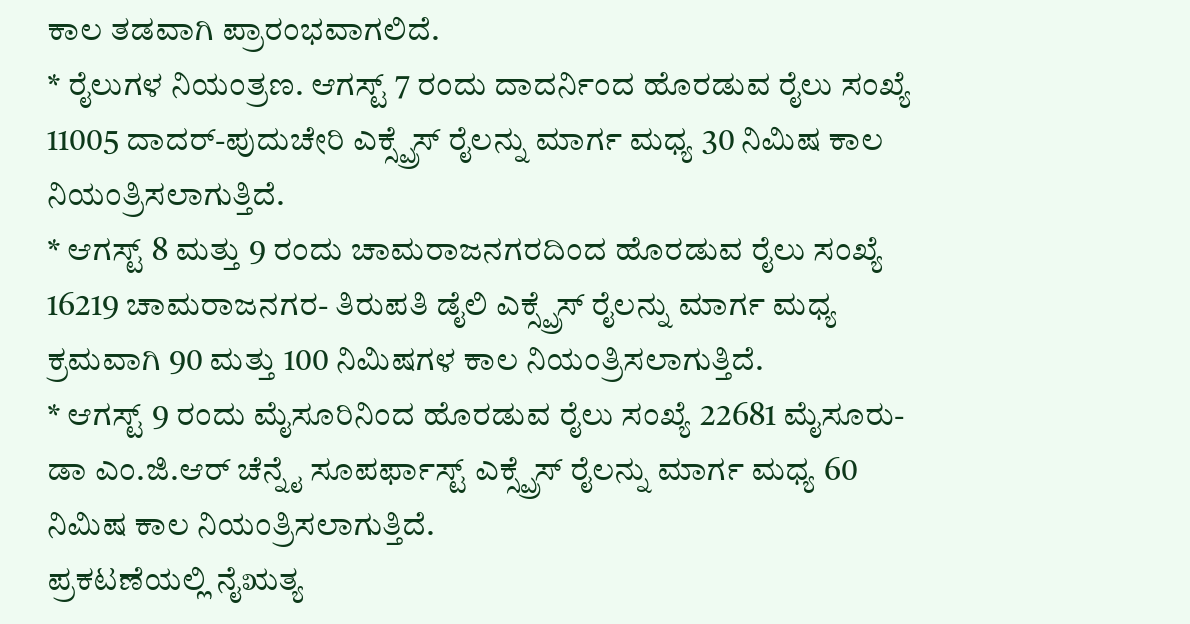ಕಾಲ ತಡವಾಗಿ ಪ್ರಾರಂಭವಾಗಲಿದೆ.
* ರೈಲುಗಳ ನಿಯಂತ್ರಣ. ಆಗಸ್ಟ್ 7 ರಂದು ದಾದರ್ನಿಂದ ಹೊರಡುವ ರೈಲು ಸಂಖ್ಯೆ 11005 ದಾದರ್-ಪುದುಚೇರಿ ಎಕ್ಸ್ಪ್ರೆಸ್ ರೈಲನ್ನು ಮಾರ್ಗ ಮಧ್ಯ 30 ನಿಮಿಷ ಕಾಲ ನಿಯಂತ್ರಿಸಲಾಗುತ್ತಿದೆ.
* ಆಗಸ್ಟ್ 8 ಮತ್ತು 9 ರಂದು ಚಾಮರಾಜನಗರದಿಂದ ಹೊರಡುವ ರೈಲು ಸಂಖ್ಯೆ 16219 ಚಾಮರಾಜನಗರ- ತಿರುಪತಿ ಡೈಲಿ ಎಕ್ಸ್ಪ್ರೆಸ್ ರೈಲನ್ನು ಮಾರ್ಗ ಮಧ್ಯ ಕ್ರಮವಾಗಿ 90 ಮತ್ತು 100 ನಿಮಿಷಗಳ ಕಾಲ ನಿಯಂತ್ರಿಸಲಾಗುತ್ತಿದೆ.
* ಆಗಸ್ಟ್ 9 ರಂದು ಮೈಸೂರಿನಿಂದ ಹೊರಡುವ ರೈಲು ಸಂಖ್ಯೆ 22681 ಮೈಸೂರು-ಡಾ ಎಂ.ಜಿ.ಆರ್ ಚೆನ್ನೈ ಸೂಪರ್ಫಾಸ್ಟ್ ಎಕ್ಸ್ಪ್ರೆಸ್ ರೈಲನ್ನು ಮಾರ್ಗ ಮಧ್ಯ 60 ನಿಮಿಷ ಕಾಲ ನಿಯಂತ್ರಿಸಲಾಗುತ್ತಿದೆ.
ಪ್ರಕಟಣೆಯಲ್ಲಿ ನೈಋತ್ಯ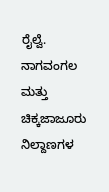ರೈಲ್ವೆ. ನಾಗವಂಗಲ ಮತ್ತು ಚಿಕ್ಕಜಾಜೂರು ನಿಲ್ದಾಣಗಳ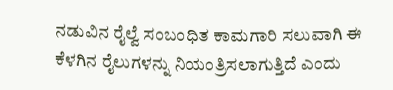ನಡುವಿನ ರೈಲ್ವೆ ಸಂಬಂಧಿತ ಕಾಮಗಾರಿ ಸಲುವಾಗಿ ಈ ಕೆಳಗಿನ ರೈಲುಗಳನ್ನು ನಿಯಂತ್ರಿಸಲಾಗುತ್ತಿದೆ ಎಂದು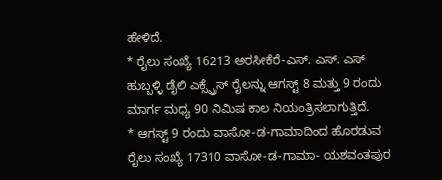ಹೇಳಿದೆ.
* ರೈಲು ಸಂಖ್ಯೆ 16213 ಅರಸೀಕೆರೆ-ಎಸ್. ಎಸ್. ಎಸ್ ಹುಬ್ಬಳ್ಳಿ ಡೈಲಿ ಎಕ್ಸ್ಪ್ರೆಸ್ ರೈಲನ್ನು ಆಗಸ್ಟ್ 8 ಮತ್ತು 9 ರಂದು ಮಾರ್ಗ ಮಧ್ಯ 90 ನಿಮಿಷ ಕಾಲ ನಿಯಂತ್ರಿಸಲಾಗುತ್ತಿದೆ.
* ಆಗಸ್ಟ್ 9 ರಂದು ವಾಸೋ-ಡ-ಗಾಮಾದಿಂದ ಹೊರಡುವ ರೈಲು ಸಂಖ್ಯೆ 17310 ವಾಸೋ-ಡ-ಗಾಮಾ- ಯಶವಂತಪುರ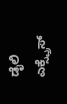ಡೈಲಿ ಎಕ್ಸ್ಪ್ರೆಸ್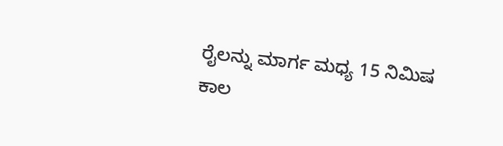ರೈಲನ್ನು ಮಾರ್ಗ ಮಧ್ಯ 15 ನಿಮಿಷ ಕಾಲ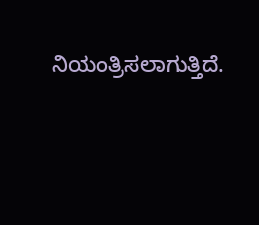ನಿಯಂತ್ರಿಸಲಾಗುತ್ತಿದೆ.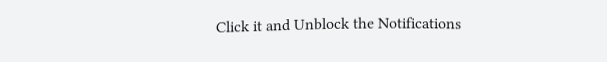Click it and Unblock the Notifications